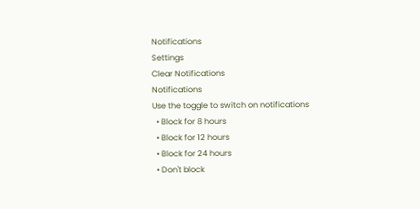Notifications
Settings
Clear Notifications
Notifications
Use the toggle to switch on notifications
  • Block for 8 hours
  • Block for 12 hours
  • Block for 24 hours
  • Don't block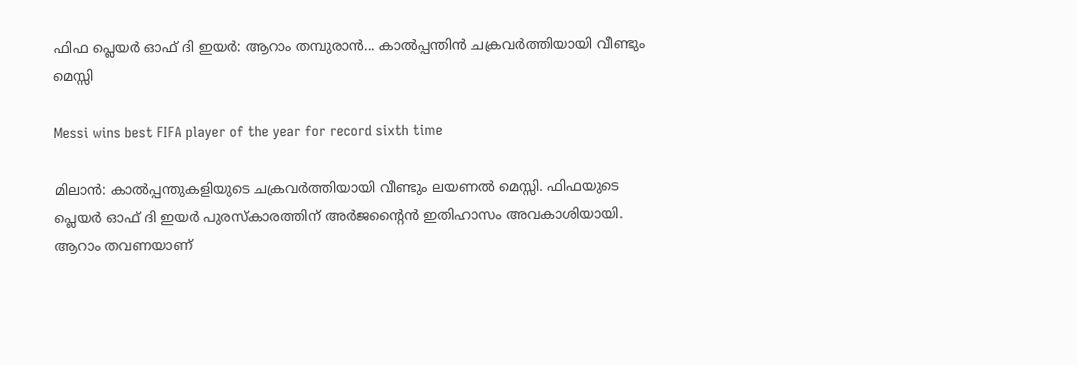ഫിഫ പ്ലെയര്‍ ഓഫ് ദി ഇയര്‍: ആറാം തമ്പുരാന്‍... കാല്‍പ്പന്തിന്‍ ചക്രവര്‍ത്തിയായി വീണ്ടും മെസ്സി

Messi wins best FIFA player of the year for record sixth time

മിലാന്‍: കാല്‍പ്പന്തുകളിയുടെ ചക്രവര്‍ത്തിയായി വീണ്ടും ലയണല്‍ മെസ്സി. ഫിഫയുടെ പ്ലെയര്‍ ഓഫ് ദി ഇയര്‍ പുരസ്‌കാരത്തിന് അര്‍ജന്റൈന്‍ ഇതിഹാസം അവകാശിയായി. ആറാം തവണയാണ്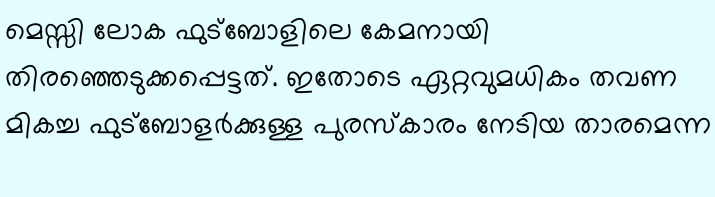മെസ്സി ലോക ഫുട്‌ബോളിലെ കേമനായി തിരഞ്ഞെടുക്കപ്പെട്ടത്. ഇതോടെ ഏറ്റവുമധികം തവണ മികച്ച ഫുട്‌ബോളര്‍ക്കുള്ള പുരസ്‌കാരം നേടിയ താരമെന്ന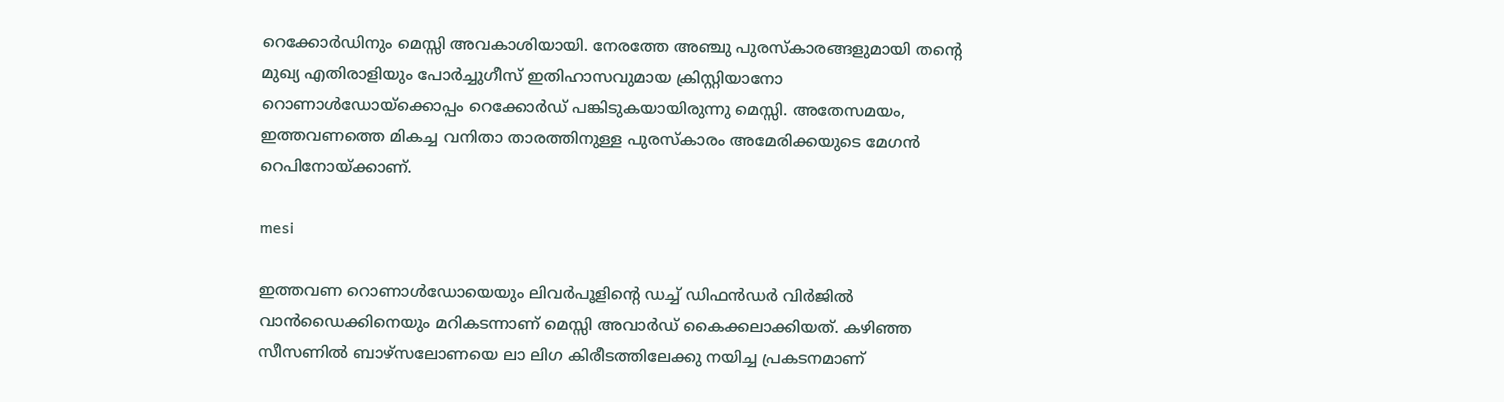റെക്കോര്‍ഡിനും മെസ്സി അവകാശിയായി. നേരത്തേ അഞ്ചു പുരസ്‌കാരങ്ങളുമായി തന്റെ മുഖ്യ എതിരാളിയും പോര്‍ച്ചുഗീസ് ഇതിഹാസവുമായ ക്രിസ്റ്റിയാനോ റൊണാള്‍ഡോയ്‌ക്കൊപ്പം റെക്കോര്‍ഡ് പങ്കിടുകയായിരുന്നു മെസ്സി. അതേസമയം, ഇത്തവണത്തെ മികച്ച വനിതാ താരത്തിനുള്ള പുരസ്‌കാരം അമേരിക്കയുടെ മേഗന്‍ റെപിനോയ്ക്കാണ്.

mesi

ഇത്തവണ റൊണാള്‍ഡോയെയും ലിവര്‍പൂളിന്റെ ഡച്ച് ഡിഫന്‍ഡര്‍ വിര്‍ജില്‍ വാന്‍ഡൈക്കിനെയും മറികടന്നാണ് മെസ്സി അവാര്‍ഡ് കൈക്കലാക്കിയത്. കഴിഞ്ഞ സീസണില്‍ ബാഴ്‌സലോണയെ ലാ ലിഗ കിരീടത്തിലേക്കു നയിച്ച പ്രകടനമാണ്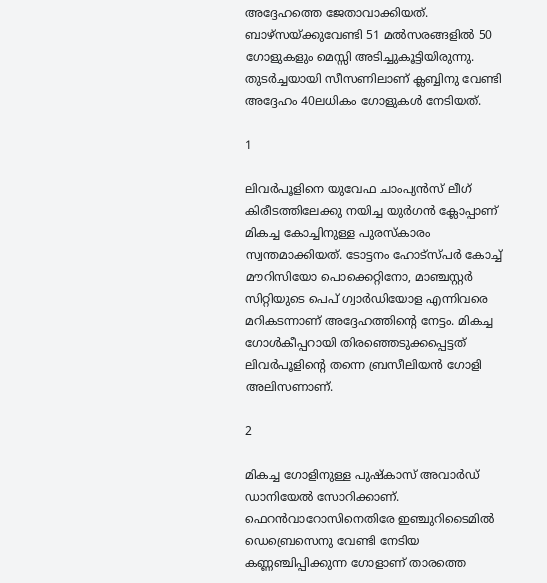അദ്ദേഹത്തെ ജേതാവാക്കിയത്. ബാഴ്‌സയ്ക്കുവേണ്ടി 51 മല്‍സരങ്ങളില്‍ 50 ഗോളുകളും മെസ്സി അടിച്ചുകൂട്ടിയിരുന്നു. തുടര്‍ച്ചയായി സീസണിലാണ് ക്ലബ്ബിനു വേണ്ടി അദ്ദേഹം 40ലധികം ഗോളുകള്‍ നേടിയത്.

1

ലിവര്‍പൂളിനെ യുവേഫ ചാംപ്യന്‍സ് ലീഗ് കിരീടത്തിലേക്കു നയിച്ച യുര്‍ഗന്‍ ക്ലോപ്പാണ് മികച്ച കോച്ചിനുള്ള പുരസ്‌കാരം സ്വന്തമാക്കിയത്. ടോട്ടനം ഹോട്‌സ്പര്‍ കോച്ച് മൗറിസിയോ പൊക്കെറ്റിനോ, മാഞ്ചസ്റ്റര്‍ സിറ്റിയുടെ പെപ് ഗ്വാര്‍ഡിയോള എന്നിവരെ മറികടന്നാണ് അദ്ദേഹത്തിന്റെ നേട്ടം. മികച്ച ഗോള്‍കീപ്പറായി തിരഞ്ഞെടുക്കപ്പെട്ടത് ലിവര്‍പൂളിന്റെ തന്നെ ബ്രസീലിയന്‍ ഗോളി അലിസണാണ്.

2

മികച്ച ഗോളിനുള്ള പുഷ്‌കാസ് അവാര്‍ഡ് ഡാനിയേല്‍ സോറിക്കാണ്. ഫെറന്‍വാറോസിനെതിരേ ഇഞ്ചുറിടൈമില്‍ ഡെബ്രെസെനു വേണ്ടി നേടിയ കണ്ണഞ്ചിപ്പിക്കുന്ന ഗോളാണ് താരത്തെ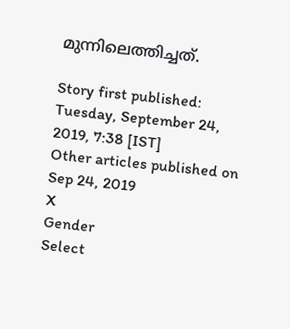മുന്നിലെത്തിച്ചത്.

Story first published: Tuesday, September 24, 2019, 7:38 [IST]
Other articles published on Sep 24, 2019
X
Gender
Select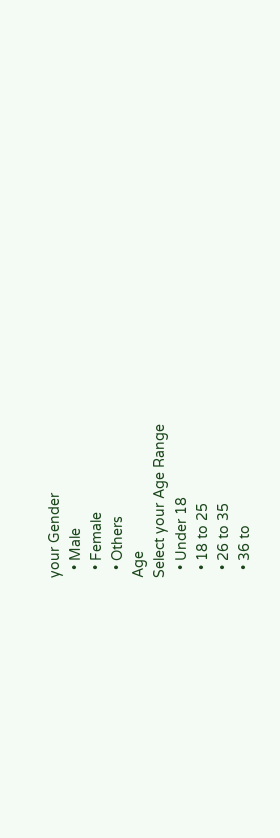your Gender
  • Male
  • Female
  • Others
Age
Select your Age Range
  • Under 18
  • 18 to 25
  • 26 to 35
  • 36 to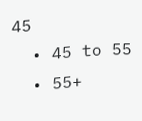45
  • 45 to 55
  • 55+